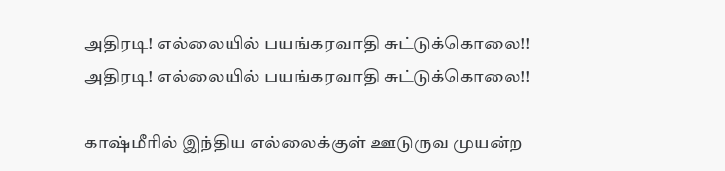அதிரடி! எல்லையில் பயங்கரவாதி சுட்டுக்கொலை!!
அதிரடி! எல்லையில் பயங்கரவாதி சுட்டுக்கொலை!!

காஷ்மீரில் இந்திய எல்லைக்குள் ஊடுருவ முயன்ற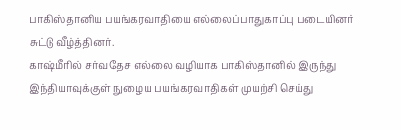பாகிஸ்தானிய பயங்கரவாதியை எல்லைப்பாதுகாப்பு படையினர் சுட்டு வீழ்த்தினர்.
காஷ்மீரில் சர்வதேச எல்லை வழியாக பாகிஸ்தானில் இருந்து இந்தியாவுக்குள் நுழைய பயங்கரவாதிகள் முயற்சி செய்து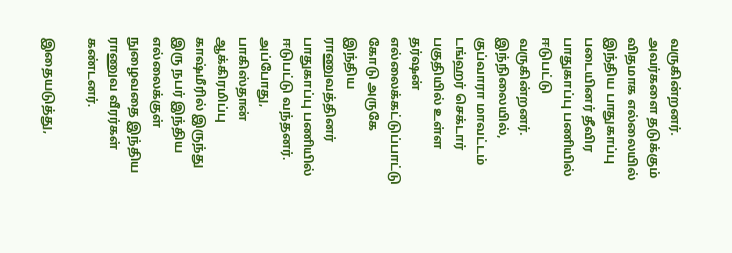வருகின்றனர். அவர்களை தடுக்கும் விதமாக எல்லையில் இந்திய பாதுகாப்பு படையினர் தீவிர பாதுகாப்பு பணியில் ஈடுபட்டு வருகின்றனர்.
இந்நிலையில், குப்வாரா மாவட்டம் டங்ஹர் செக்டார் பகுதியில் உள்ள தர்ஷன் எல்லைக்கட்டுப்பாட்டு கோடு அருகே இந்திய ராணுவத்தினர் பாதுகாப்பு பணியில் ஈடுபட்டு வந்தனர். அப்போது, பாகிஸ்தான் ஆக்கிரமிப்பு காஷ்மீரில் இருந்து இரு நபர் இந்திய எல்லைக்குள் நுழைவதை இந்திய ராணுவ வீரர்கள் கண்டனர்.

இதையடுத்து,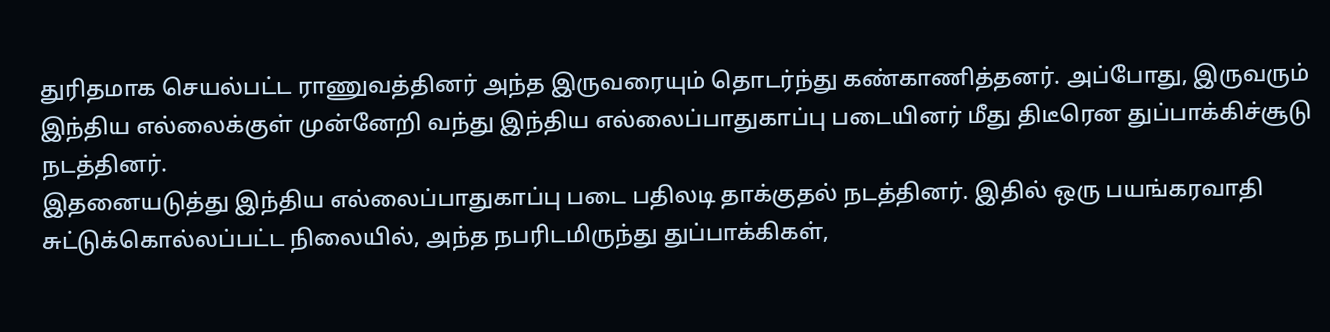துரிதமாக செயல்பட்ட ராணுவத்தினர் அந்த இருவரையும் தொடர்ந்து கண்காணித்தனர். அப்போது, இருவரும் இந்திய எல்லைக்குள் முன்னேறி வந்து இந்திய எல்லைப்பாதுகாப்பு படையினர் மீது திடீரென துப்பாக்கிச்சூடு நடத்தினர்.
இதனையடுத்து இந்திய எல்லைப்பாதுகாப்பு படை பதிலடி தாக்குதல் நடத்தினர். இதில் ஒரு பயங்கரவாதி சுட்டுக்கொல்லப்பட்ட நிலையில், அந்த நபரிடமிருந்து துப்பாக்கிகள்,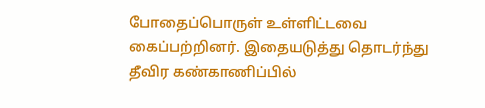போதைப்பொருள் உள்ளிட்டவை கைப்பற்றினர். இதையடுத்து தொடர்ந்து தீவிர கண்காணிப்பில்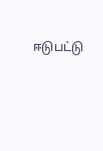ஈடுபட்டு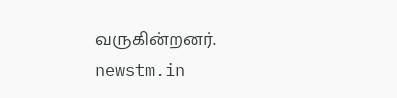வருகின்றனர்.
newstm.in